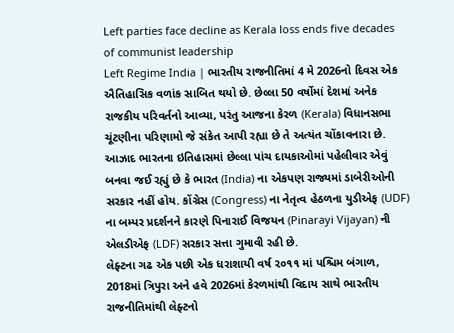Left parties face decline as Kerala loss ends five decades of communist leadership
Left Regime India | ભારતીય રાજનીતિમાં 4 મે 2026નો દિવસ એક ઐતિહાસિક વળાંક સાબિત થયો છે. છેલ્લા 50 વર્ષોમાં દેશમાં અનેક રાજકીય પરિવર્તનો આવ્યા, પરંતુ આજના કેરળ (Kerala) વિધાનસભા ચૂંટણીના પરિણામો જે સંકેત આપી રહ્યા છે તે અત્યંત ચોંકાવનારા છે.
આઝાદ ભારતના ઇતિહાસમાં છેલ્લા પાંચ દાયકાઓમાં પહેલીવાર એવું બનવા જઈ રહ્યું છે કે ભારત (India) ના એકપણ રાજ્યમાં ડાબેરીઓની સરકાર નહીં હોય. કોંગ્રેસ (Congress) ના નેતૃત્વ હેઠળના યુડીએફ (UDF) ના બમ્પર પ્રદર્શનને કારણે પિનારાઈ વિજયન (Pinarayi Vijayan) ની એલડીએફ (LDF) સરકાર સત્તા ગુમાવી રહી છે.
લેફ્ટના ગઢ એક પછી એક ધરાશાયી વર્ષ ૨૦૧૧ માં પશ્ચિમ બંગાળ, 2018માં ત્રિપુરા અને હવે 2026માં કેરળમાંથી વિદાય સાથે ભારતીય રાજનીતિમાંથી લેફ્ટનો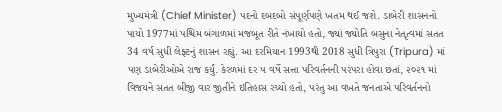મુખ્યમંત્રી (Chief Minister) પદનો દબદબો સંપૂર્ણપણે ખતમ થઈ જશે. ડાબેરી શાસનનો પાયો 1977માં પશ્ચિમ બંગાળમાં મજબૂત રીતે નંખાયો હતો, જ્યાં જ્યોતિ બસુના નેતૃત્વમાં સતત 34 વર્ષ સુધી લેફ્ટનું શાસન રહ્યું. આ દરમિયાન 1993થી 2018 સુધી ત્રિપુરા (Tripura) માં પણ ડાબેરીઓએ રાજ કર્યું. કેરળમાં દર ૫ વર્ષે સત્તા પરિવર્તનની પરંપરા હોવા છતાં, ૨૦૨૧ માં વિજયને સતત બીજી વાર જીતીને ઇતિહાસ રચ્યો હતો, પરંતુ આ વખતે જનતાએ પરિવર્તનનો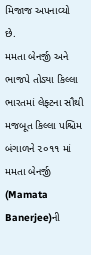મિજાજ અપનાવ્યો છે.
મમતા બેનર્જી અને ભાજપે તોડ્યા કિલ્લા ભારતમાં લેફ્ટના સૌથી મજબૂત કિલ્લા પશ્ચિમ બંગાળને ૨૦૧૧ માં મમતા બેનર્જી (Mamata Banerjee)ની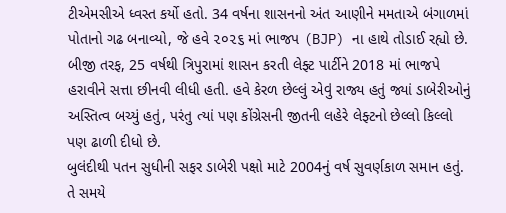ટીએમસીએ ધ્વસ્ત કર્યો હતો. 34 વર્ષના શાસનનો અંત આણીને મમતાએ બંગાળમાં પોતાનો ગઢ બનાવ્યો, જે હવે ૨૦૨૬ માં ભાજપ (BJP) ના હાથે તોડાઈ રહ્યો છે. બીજી તરફ, 25 વર્ષથી ત્રિપુરામાં શાસન કરતી લેફ્ટ પાર્ટીને 2018 માં ભાજપે હરાવીને સત્તા છીનવી લીધી હતી. હવે કેરળ છેલ્લું એવું રાજ્ય હતું જ્યાં ડાબેરીઓનું અસ્તિત્વ બચ્યું હતું, પરંતુ ત્યાં પણ કોંગ્રેસની જીતની લહેરે લેફ્ટનો છેલ્લો કિલ્લો પણ ઢાળી દીધો છે.
બુલંદીથી પતન સુધીની સફર ડાબેરી પક્ષો માટે 2004નું વર્ષ સુવર્ણકાળ સમાન હતું. તે સમયે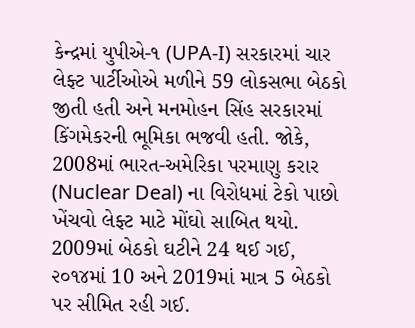કેન્દ્રમાં યુપીએ-૧ (UPA-I) સરકારમાં ચાર લેફ્ટ પાર્ટીઓએ મળીને 59 લોકસભા બેઠકો જીતી હતી અને મનમોહન સિંહ સરકારમાં કિંગમેકરની ભૂમિકા ભજવી હતી. જોકે, 2008માં ભારત-અમેરિકા પરમાણુ કરાર (Nuclear Deal) ના વિરોધમાં ટેકો પાછો ખેંચવો લેફ્ટ માટે મોંઘો સાબિત થયો. 2009માં બેઠકો ઘટીને 24 થઈ ગઈ, ૨૦૧૪માં 10 અને 2019માં માત્ર 5 બેઠકો પર સીમિત રહી ગઈ.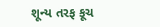શૂન્ય તરફ કૂચ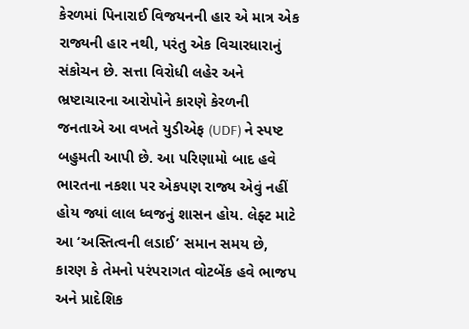કેરળમાં પિનારાઈ વિજયનની હાર એ માત્ર એક રાજ્યની હાર નથી, પરંતુ એક વિચારધારાનું સંકોચન છે. સત્તા વિરોધી લહેર અને ભ્રષ્ટાચારના આરોપોને કારણે કેરળની જનતાએ આ વખતે યુડીએફ (UDF) ને સ્પષ્ટ બહુમતી આપી છે. આ પરિણામો બાદ હવે ભારતના નકશા પર એકપણ રાજ્ય એવું નહીં હોય જ્યાં લાલ ધ્વજનું શાસન હોય. લેફ્ટ માટે આ ‘અસ્તિત્વની લડાઈ’ સમાન સમય છે, કારણ કે તેમનો પરંપરાગત વોટબેંક હવે ભાજપ અને પ્રાદેશિક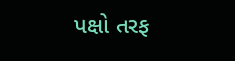પક્ષો તરફ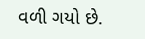વળી ગયો છે.